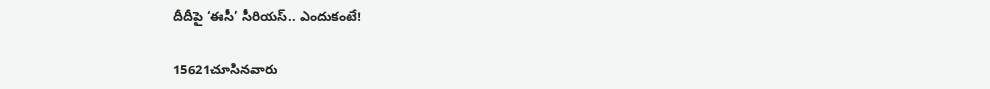దీదీపై ‘ఈసీ’ సీరియస్‌.. ఎందుకంటే!

15621చూసినవారు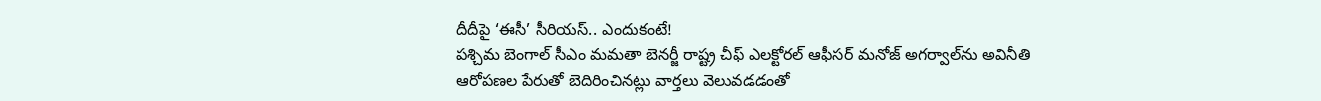దీదీపై ‘ఈసీ’ సీరియస్‌.. ఎందుకంటే!
పశ్చిమ బెంగాల్‌ సీఎం మమతా బెనర్జీ రాష్ట్ర చీఫ్‌ ఎలక్టోరల్‌ ఆఫీసర్‌ మనోజ్‌ అగర్వాల్‌ను అవినీతి ఆరోపణల పేరుతో బెదిరించినట్లు వార్తలు వెలువడడంతో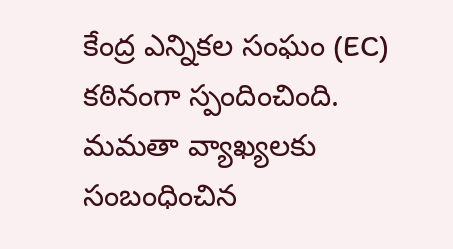కేంద్ర ఎన్నికల సంఘం (EC) కఠినంగా స్పందించింది. మమతా వ్యాఖ్యలకు సంబంధించిన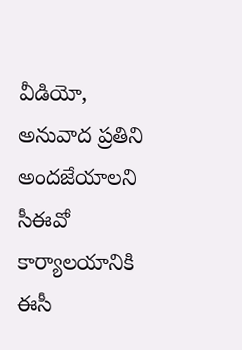వీడియో, అనువాద ప్రతిని అందజేయాలని సీఈవో కార్యాలయానికి ఈసీ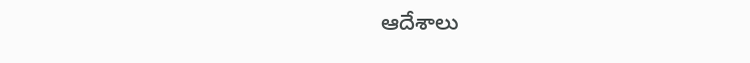ఆదేశాలు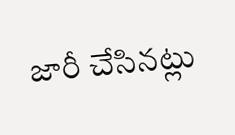జారీ చేసినట్లు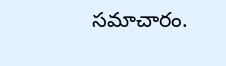సమాచారం.